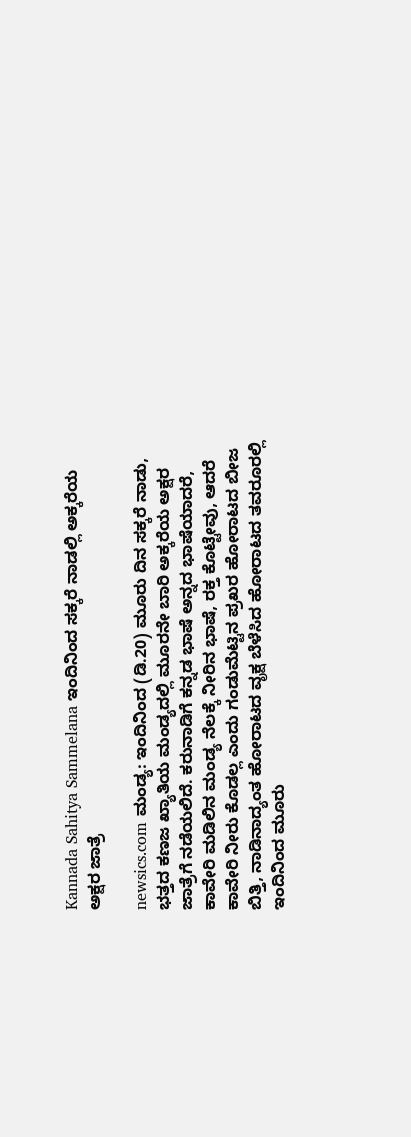Kannada Sahitya Sammelana ಇಂದಿನಿಂದ ಸಕ್ಕರೆ ನಾಡಲ್ಲಿ ಅಕ್ಕರೆಯ ಅಕ್ಷರ ಜಾತ್ರೆ

newsics.com ಮಂಡ್ಯ: ಇಂದಿನಿಂದ (ಡಿ.20) ಮೂರು ದಿನ ಸಕ್ಕರೆ ನಾಡು, ಭತ್ತದ ಕಣಜ ಖ್ಯಾತಿಯ ಮಂಡ್ಯದಲ್ಲಿ ಮೂರನೇ ಬಾರಿ ಅಕ್ಕರೆಯ ಅಕ್ಷರ ಜಾತ್ರೆಗೆ ನಡೆಯಲಿದೆ. ಕರುನಾಡಿಗೆ ಕನ್ನಡ ಭಾಷೆ ಅನ್ನದ ಭಾಷೆಯಾದರೆ, ಕಾವೇರಿ ಮಡಿಲಿನ ಮಂಡ್ಯ ನೆಲಕ್ಕೆ ನೀರಿನ ಭಾಷೆ, ರಕ್ತ ಕೊಟ್ಟೇವು, ಆದರೆ ಕಾವೇರಿ ನೀರು ಕೊಡಲ್ಲ ಎಂದು ಗಂಡುಮೆಟ್ಟಿನ ಪ್ರಖರ ಹೋರಾಟದ ಬೀಜ ಬಿತ್ತಿ, ನಾಡಿನಾದ್ಯಂತ ಹೋರಾಟದ ವೃಕ್ಷ ಬೆಳೆಸಿದ ಹೋರಾಟದ ತವರೂರಲ್ಲಿ ಇಂದಿನಿಂದ ಮೂರು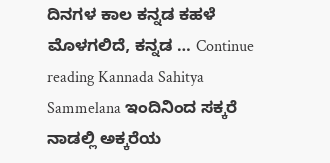ದಿನಗಳ ಕಾಲ ಕನ್ನಡ ಕಹಳೆ ಮೊಳಗಲಿದೆ, ಕನ್ನಡ … Continue reading Kannada Sahitya Sammelana ಇಂದಿನಿಂದ ಸಕ್ಕರೆ ನಾಡಲ್ಲಿ ಅಕ್ಕರೆಯ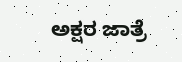ಅಕ್ಷರ ಜಾತ್ರೆ